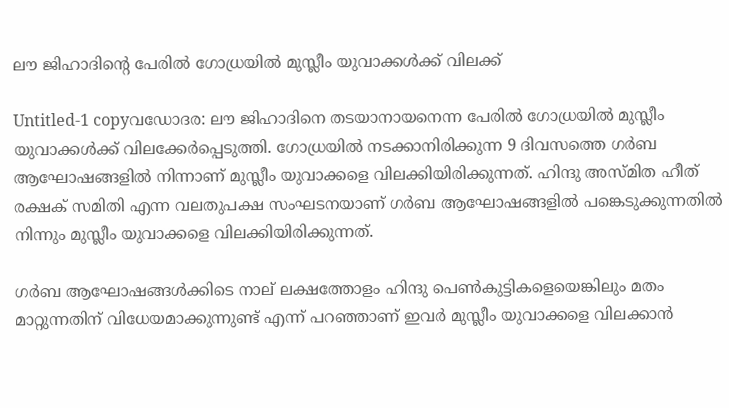ലൗ ജിഹാദിന്റെ പേരില്‍ ഗോധ്രയില്‍ മുസ്ലീം യുവാക്കള്‍ക്ക് വിലക്ക്

Untitled-1 copyവഡോദര: ലൗ ജിഹാദിനെ തടയാനായനെന്ന പേരില്‍ ഗോധ്രയില്‍ മുസ്ലീം യുവാക്കള്‍ക്ക് വിലക്കേര്‍പ്പെടുത്തി. ഗോധ്രയില്‍ നടക്കാനിരിക്കുന്ന 9 ദിവസത്തെ ഗര്‍ബ ആഘോഷങ്ങളില്‍ നിന്നാണ് മുസ്ലീം യുവാക്കളെ വിലക്കിയിരിക്കുന്നത്. ഹിന്ദു അസ്മിത ഹീത് രക്ഷക് സമിതി എന്ന വലതുപക്ഷ സംഘടനയാണ് ഗര്‍ബ ആഘോഷങ്ങളില്‍ പങ്കെടുക്കുന്നതില്‍ നിന്നും മുസ്ലീം യുവാക്കളെ വിലക്കിയിരിക്കുന്നത്.

ഗര്‍ബ ആഘോഷങ്ങള്‍ക്കിടെ നാല് ലക്ഷത്തോളം ഹിന്ദു പെണ്‍കുട്ടികളെയെങ്കിലും മതം മാറ്റുന്നതിന് വിധേയമാക്കുന്നുണ്ട് എന്ന് പറഞ്ഞാണ് ഇവര്‍ മുസ്ലീം യുവാക്കളെ വിലക്കാന്‍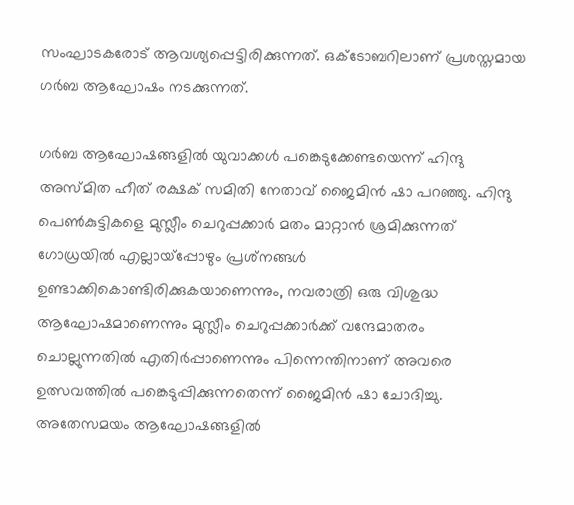സംഘാടകരോട് ആവശ്യപ്പെട്ടിരിക്കുന്നത്. ഒക്‌ടോബറിലാണ് പ്രശസ്തമായ ഗര്‍ബ ആഘോഷം നടക്കുന്നത്.

ഗര്‍ബ ആഘോഷങ്ങളില്‍ യുവാക്കള്‍ പങ്കെടുക്കേണ്ടയെന്ന് ഹിന്ദു അസ്മിത ഹീത് രക്ഷക് സമിതി നേതാവ് ജൈമിന്‍ ഷാ പറഞ്ഞു. ഹിന്ദു പെണ്‍കുട്ടികളെ മുസ്ലീം ചെറുപ്പക്കാര്‍ മതം മാറ്റാന്‍ ശ്രമിക്കുന്നത് ഗോധ്രയില്‍ എല്ലായ്‌പ്പോഴും പ്രശ്‌നങ്ങള്‍ ഉണ്ടാക്കികൊണ്ടിരിക്കുകയാണെന്നും, നവരാത്രി ഒരു വിശുദ്ധ ആഘോഷമാണെന്നും മുസ്ലീം ചെറുപ്പക്കാര്‍ക്ക് വന്ദേമാതരം ചൊല്ലുന്നതില്‍ എതിര്‍പ്പാണെന്നും പിന്നെന്തിനാണ് അവരെ ഉത്സവത്തില്‍ പങ്കെടുപ്പിക്കുന്നതെന്ന് ജൈമിന്‍ ഷാ ചോദിച്ചു. അതേസമയം ആഘോഷങ്ങളില്‍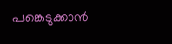പങ്കെടുക്കാന്‍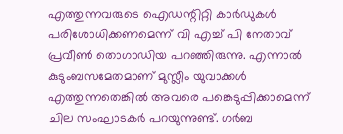എത്തുന്നവരുടെ ഐഡന്റിറ്റി കാര്‍ഡുകള്‍ പരിശോധിക്കണമെന്ന് വി എച്ച് പി നേതാവ് പ്രവീണ്‍ തൊഗാഡിയ പറഞ്ഞിരുന്നു. എന്നാല്‍ കുടുംബസമേതമാണ് മുസ്ലീം യുവാക്കള്‍ എത്തുന്നതെങ്കില്‍ അവരെ പങ്കെടുപ്പിക്കാമെന്ന് ചില സംഘാടകര്‍ പറയുന്നുണ്ട്. ഗര്‍ബ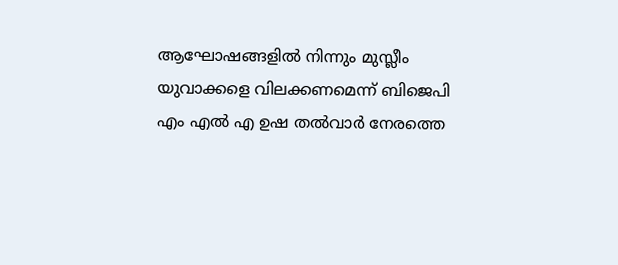ആഘോഷങ്ങളില്‍ നിന്നും മുസ്ലീം യുവാക്കളെ വിലക്കണമെന്ന് ബിജെപി എം എല്‍ എ ഉഷ തല്‍വാര്‍ നേരത്തെ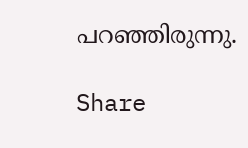പറഞ്ഞിരുന്നു.

Share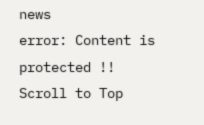news
error: Content is protected !!
Scroll to Top